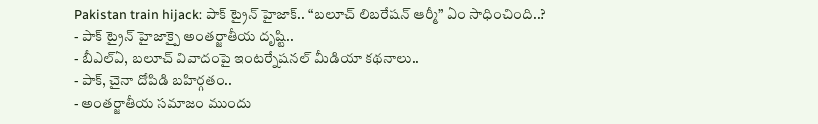Pakistan train hijack: పాక్ ట్రైన్ హైజాక్.. “బలూచ్ లిబరేషన్ ఆర్మీ” ఏం సాధించింది..?
- పాక్ ట్రైన్ హైజాక్పై అంతర్జాతీయ దృష్టి..
- బీఎల్ఏ, బలూచ్ వివాదంపై ఇంటర్నేషనల్ మీడియా కథనాలు..
- పాక్, చైనా దోపిడి బహిర్గతం..
- అంతర్జాతీయ సమాజం ముందు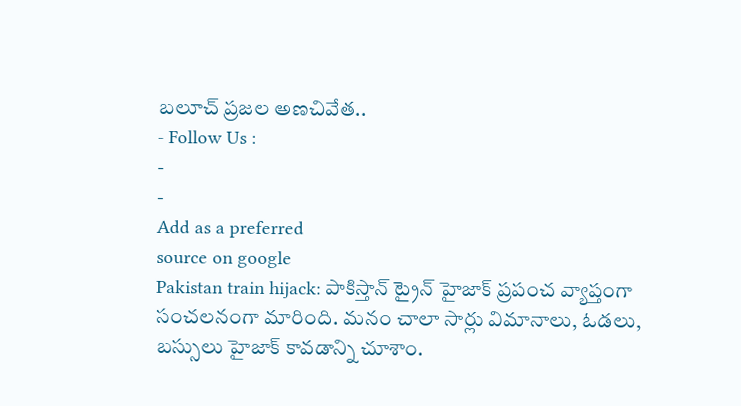బలూచ్ ప్రజల అణచివేత..
- Follow Us :
-
-
Add as a preferred
source on google
Pakistan train hijack: పాకిస్తాన్ ట్రైన్ హైజాక్ ప్రపంచ వ్యాప్తంగా సంచలనంగా మారింది. మనం చాలా సార్లు విమానాలు, ఓడలు, బస్సులు హైజాక్ కావడాన్ని చూశాం.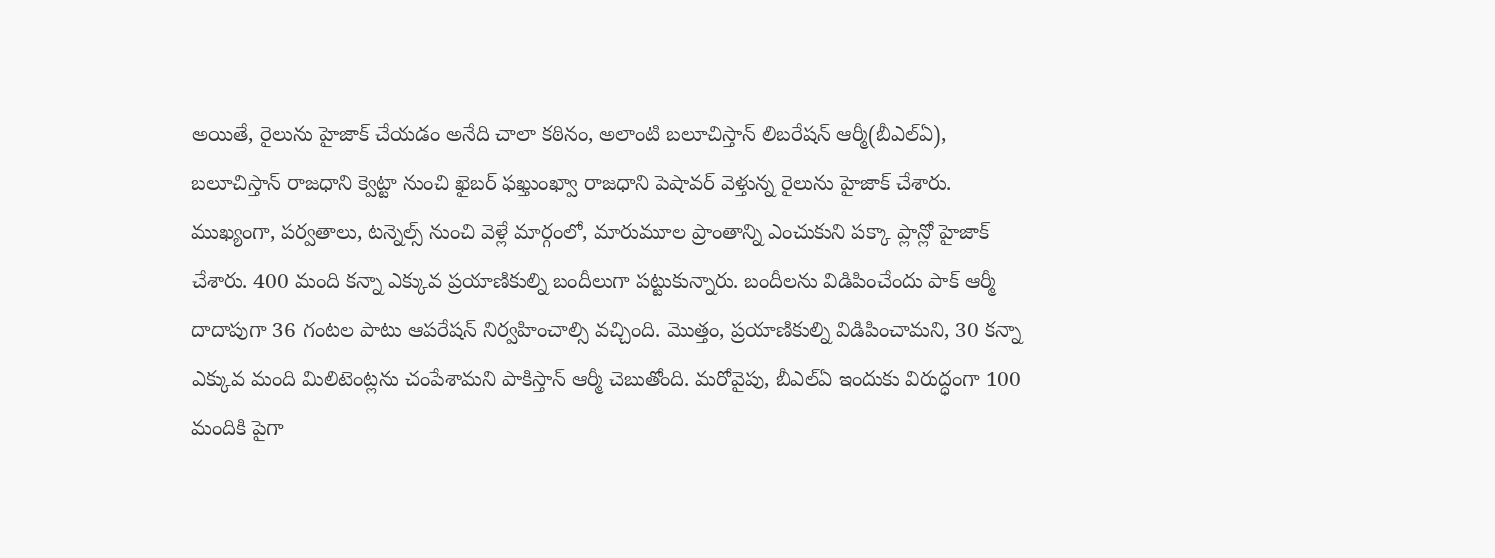అయితే, రైలును హైజాక్ చేయడం అనేది చాలా కఠినం, అలాంటి బలూచిస్తాన్ లిబరేషన్ ఆర్మీ(బీఎల్ఏ), బలూచిస్తాన్ రాజధాని క్వెట్టా నుంచి ఖైబర్ ఫఖ్తుంఖ్వా రాజధాని పెషావర్ వెళ్తున్న రైలును హైజాక్ చేశారు. ముఖ్యంగా, పర్వతాలు, టన్నెల్స్ నుంచి వెళ్లే మార్గంలో, మారుమూల ప్రాంతాన్ని ఎంచుకుని పక్కా ప్లాన్లో హైజాక్ చేశారు. 400 మంది కన్నా ఎక్కువ ప్రయాణికుల్ని బందీలుగా పట్టుకున్నారు. బందీలను విడిపించేందు పాక్ ఆర్మీ దాదాపుగా 36 గంటల పాటు ఆపరేషన్ నిర్వహించాల్సి వచ్చింది. మొత్తం, ప్రయాణికుల్ని విడిపించామని, 30 కన్నా ఎక్కువ మంది మిలిటెంట్లను చంపేశామని పాకిస్తాన్ ఆర్మీ చెబుతోంది. మరోవైపు, బీఎల్ఏ ఇందుకు విరుద్ధంగా 100 మందికి పైగా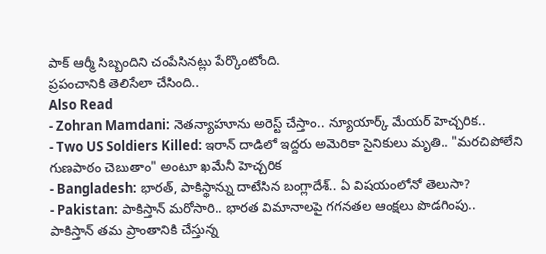పాక్ ఆర్మీ సిబ్బందిని చంపేసినట్లు పేర్కొంటోంది.
ప్రపంచానికి తెలిసేలా చేసింది..
Also Read
- Zohran Mamdani: నెతన్యాహూను అరెస్ట్ చేస్తాం.. న్యూయార్క్ మేయర్ హెచ్చరిక..
- Two US Soldiers Killed: ఇరాన్ దాడిలో ఇద్దరు అమెరికా సైనికులు మృతి.. "మరచిపోలేని గుణపాఠం చెబుతాం" అంటూ ఖమేనీ హెచ్చరిక
- Bangladesh: భారత్, పాకిస్థాన్ను దాటేసిన బంగ్లాదేశ్.. ఏ విషయంలోనో తెలుసా?
- Pakistan: పాకిస్తాన్ మరోసారి.. భారత విమానాలపై గగనతల ఆంక్షలు పొడగింపు..
పాకిస్తాన్ తమ ప్రాంతానికి చేస్తున్న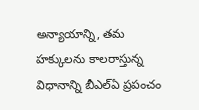అన్యాయాన్ని, తమ హక్కులను కాలరాస్తున్న విధానాన్ని బీఎల్ఏ ప్రపంచం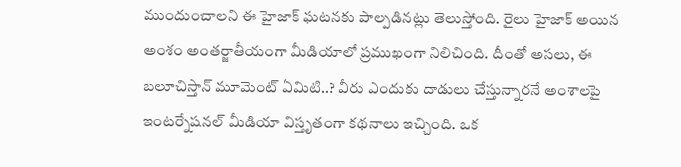ముందుంచాలని ఈ హైజాక్ ఘటనకు పాల్పడినట్లు తెలుస్తోంది. రైలు హైజాక్ అయిన అంశం అంతర్జాతీయంగా మీడియాలో ప్రముఖంగా నిలిచింది. దీంతో అసలు, ఈ బలూచిస్తాన్ మూమెంట్ ఏమిటి..? వీరు ఎందుకు దాడులు చేస్తున్నారనే అంశాలపై ఇంటర్నేషనల్ మీడియా విస్తృతంగా కథనాలు ఇచ్చింది. ఒక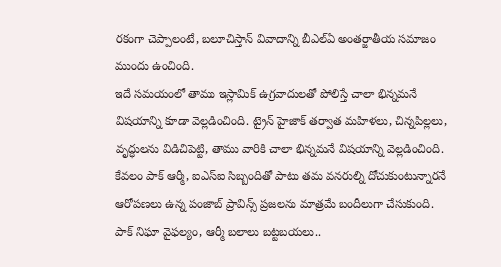రకంగా చెప్పాలంటే, బలూచిస్తాన్ వివాదాన్ని బీఎల్ఏ అంతర్జాతీయ సమాజం ముందు ఉంచింది.
ఇదే సమయంలో తాము ఇస్లామిక్ ఉగ్రవాదులతో పోలిస్తే చాలా భిన్నమనే విషయాన్ని కూడా వెల్లడించింది. ట్రైన్ హైజాక్ తర్వాత మహిళలు, చిన్నపిల్లలు, వృద్ధులను విడిచిపెట్టి, తాము వారికి చాలా భిన్నమనే విషయాన్ని వెల్లడించింది. కేవలం పాక్ ఆర్మీ, ఐఎస్ఐ సిబ్బందితో పాటు తమ వనరుల్ని దోచుకుంటున్నారనే ఆరోపణలు ఉన్న పంజాబ్ ప్రావిన్స్ ప్రజలను మాత్రమే బందీలుగా చేసుకుంది.
పాక్ నిఘా వైఫల్యం, ఆర్మీ బలాలు బట్టబయలు..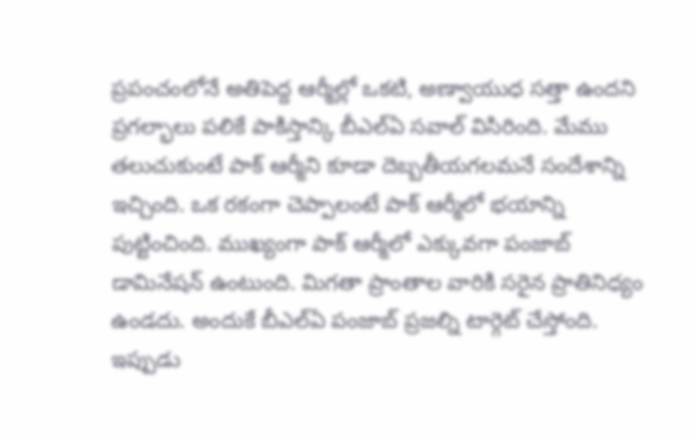ప్రపంచంలోనే అతిపెద్ద ఆర్మీల్లో ఒకటి, అణ్వాయుధ సత్తా ఉందని ప్రగల్భాలు పలికే పాకిస్తాన్కి బీఎల్ఏ సవాల్ విసిరింది. మేము తలుచుకుంటే పాక్ ఆర్మీని కూడా దెబ్బతీయగలమనే సందేశాన్ని ఇచ్చింది. ఒక రకంగా చెప్పాలంటే పాక్ ఆర్మీలో భయాన్ని పుట్టించింది. ముఖ్యంగా పాక్ ఆర్మీలో ఎక్కువగా పంజాబ్ డామినేషన్ ఉంటుంది. మిగతా ప్రాంతాల వారికి సరైన ప్రాతినిధ్యం ఉండదు. అందుకే బీఎల్ఏ పంజాబ్ ప్రజల్ని టార్గెట్ చేస్తోంది. ఇప్పుడు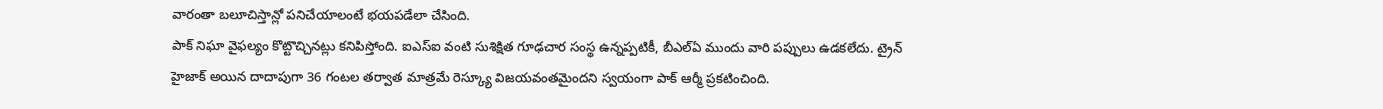వారంతా బలూచిస్తాన్లో పనిచేయాలంటే భయపడేలా చేసింది.
పాక్ నిఘా వైఫల్యం కొట్టొచ్చినట్లు కనిపిస్తోంది. ఐఎస్ఐ వంటి సుశిక్షిత గూఢచార సంస్థ ఉన్నప్పటికీ, బీఎల్ఏ ముందు వారి పప్పులు ఉడకలేదు. ట్రైన్ హైజాక్ అయిన దాదాపుగా 36 గంటల తర్వాత మాత్రమే రెస్క్యూ విజయవంతమైందని స్వయంగా పాక్ ఆర్మీ ప్రకటించింది.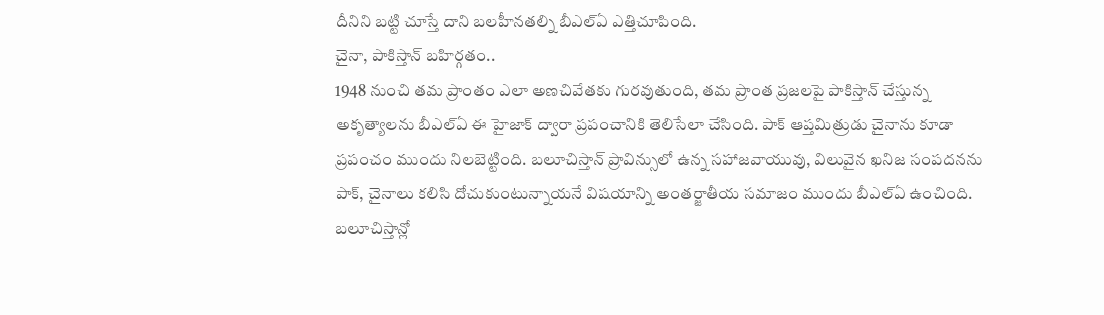దీనిని బట్టి చూస్తే దాని బలహీనతల్ని బీఎల్ఏ ఎత్తిచూపింది.
చైనా, పాకిస్తాన్ బహిర్గతం..
1948 నుంచి తమ ప్రాంతం ఎలా అణచివేతకు గురవుతుంది, తమ ప్రాంత ప్రజలపై పాకిస్తాన్ చేస్తున్న అకృత్యాలను బీఎల్ఏ ఈ హైజాక్ ద్వారా ప్రపంచానికి తెలిసేలా చేసింది. పాక్ ఆప్తమిత్రుడు చైనాను కూడా ప్రపంచం ముందు నిలబెట్టింది. బలూచిస్తాన్ ప్రావిన్సులో ఉన్న సహాజవాయువు, విలువైన ఖనిజ సంపదనను పాక్, చైనాలు కలిసి దోచుకుంటున్నాయనే విషయాన్ని అంతర్జాతీయ సమాజం ముందు బీఎల్ఏ ఉంచింది. బలూచిస్తాన్లో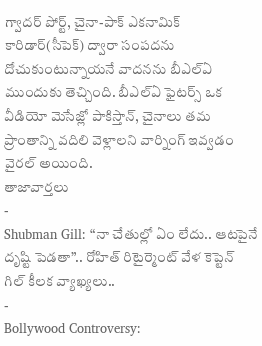గ్వాదర్ పోర్ట్, చైనా-పాక్ ఎకనామిక్ కారిడార్(సీపెక్) ద్వారా సంపదను దోచుకుంటున్నాయనే వాదనను బీఎల్ఏ ముందుకు తెచ్చింది. బీఎల్ఏ ఫైటర్స్ ఒక వీడియో మెసేజ్లో పాకిస్తాన్, చైనాలు తమ ప్రాంతాన్ని వదిలి వెళ్లాలని వార్నింగ్ ఇవ్వడం వైరల్ అయింది.
తాజావార్తలు
-
Shubman Gill: “నా చేతుల్లో ఏం లేదు.. ఆటపైనే దృష్టి పెడతా”.. రోహిత్ రిటైర్మెంట్ వేళ కెప్టెన్ గిల్ కీలక వ్యాఖ్యలు..
-
Bollywood Controversy: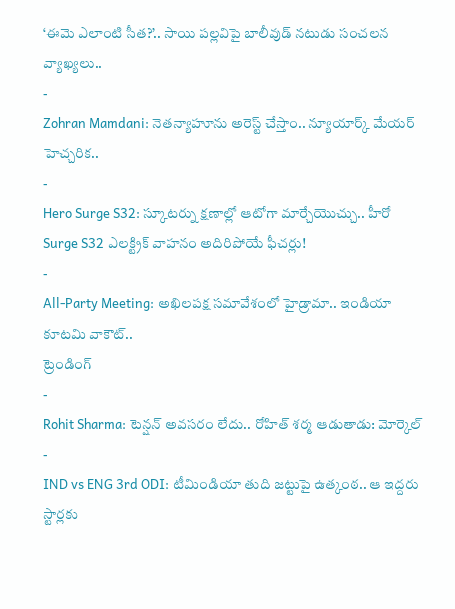‘ఈమె ఎలాంటి సీత?’.. సాయి పల్లవిపై బాలీవుడ్ నటుడు సంచలన వ్యాఖ్యలు..
-
Zohran Mamdani: నెతన్యాహూను అరెస్ట్ చేస్తాం.. న్యూయార్క్ మేయర్ హెచ్చరిక..
-
Hero Surge S32: స్కూటర్ను క్షణాల్లో ఆటోగా మార్చేయొచ్చు.. హీరో Surge S32 ఎలక్ట్రిక్ వాహనం అదిరిపోయే ఫీచర్లు!
-
All-Party Meeting: అఖిలపక్ష సమావేశంలో హైడ్రామా.. ఇండియా కూటమి వాకౌట్..
ట్రెండింగ్
-
Rohit Sharma: టెన్షన్ అవసరం లేదు.. రోహిత్ శర్మ ఆడుతాడు: మోర్కెల్
-
IND vs ENG 3rd ODI: టీమిండియా తుది జట్టుపై ఉత్కంఠ.. ఆ ఇద్దరు స్టార్లకు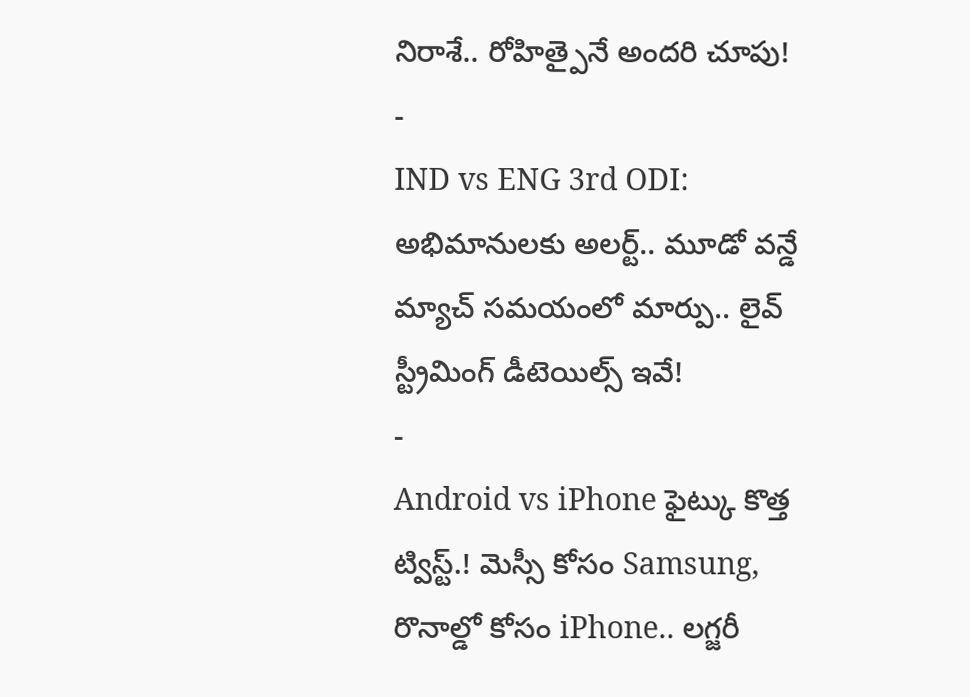నిరాశే.. రోహిత్పైనే అందరి చూపు!
-
IND vs ENG 3rd ODI: అభిమానులకు అలర్ట్.. మూడో వన్డే మ్యాచ్ సమయంలో మార్పు.. లైవ్ స్ట్రీమింగ్ డీటెయిల్స్ ఇవే!
-
Android vs iPhone ఫైట్కు కొత్త ట్విస్ట్.! మెస్సీ కోసం Samsung, రొనాల్డో కోసం iPhone.. లగ్జరీ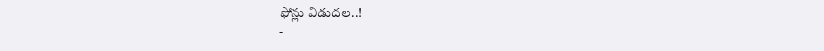ఫోన్లు విడుదల..!
-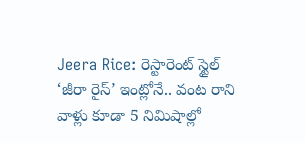Jeera Rice: రెస్టారెంట్ స్టైల్ ‘జీరా రైస్’ ఇంట్లోనే.. వంట రాని వాళ్లు కూడా 5 నిమిషాల్లో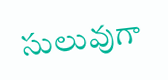సులువుగా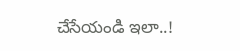చేసేయండి ఇలా..!